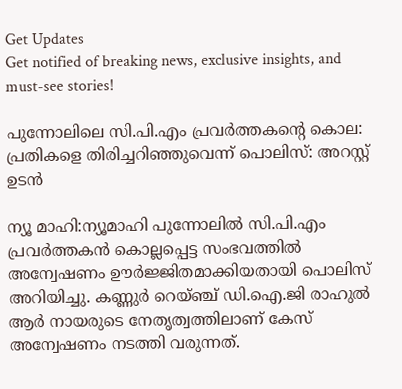Get Updates
Get notified of breaking news, exclusive insights, and must-see stories!

പുന്നോലിലെ സി.പി.എം പ്രവർത്തകൻ്റെ കൊല: പ്രതികളെ തിരിച്ചറിഞ്ഞുവെന്ന് പൊലിസ്: അറസ്റ്റ് ഉടൻ

ന്യൂ മാഹി:ന്യൂമാഹി പുന്നോലിൽ സി.പി.എം പ്രവർത്തകൻ കൊല്ലപ്പെട്ട സംഭവത്തിൽ അന്വേഷണം ഊർജ്ജിതമാക്കിയതായി പൊലിസ് അറിയിച്ചു. കണ്ണുർ റെയ്ഞ്ച് ഡി.ഐ.ജി രാഹുൽ ആർ നായരുടെ നേതൃത്വത്തിലാണ് കേസ് അന്വേഷണം നടത്തി വരുന്നത്.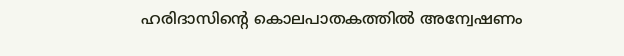ഹരിദാസിൻ്റെ കൊലപാതകത്തിൽ അന്വേഷണം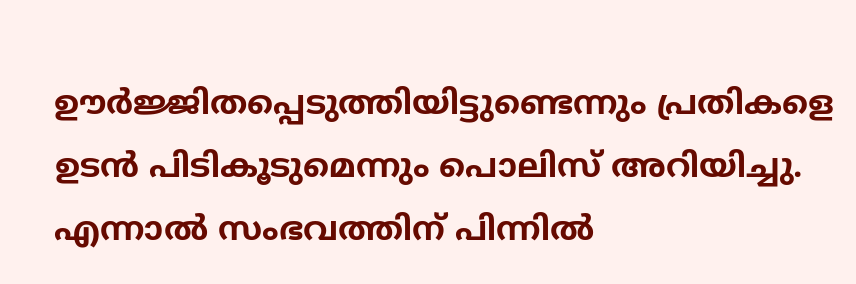ഊർജ്ജിതപ്പെടുത്തിയിട്ടുണ്ടെന്നും പ്രതികളെ ഉടൻ പിടികൂടുമെന്നും പൊലിസ് അറിയിച്ചു. എന്നാൽ സംഭവത്തിന് പിന്നിൽ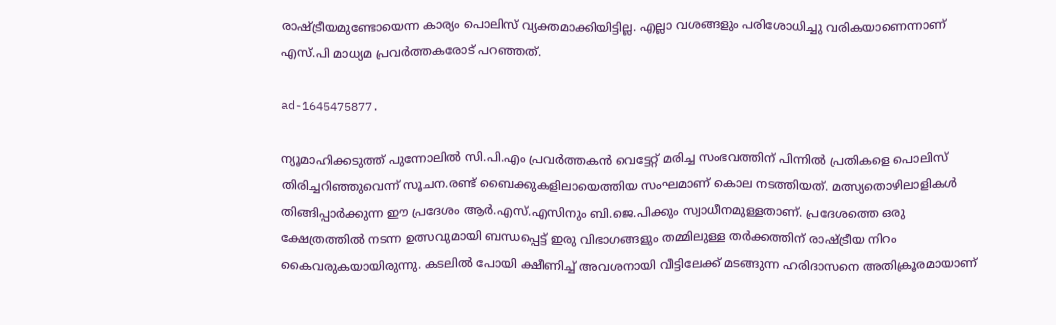രാഷ്ട്രീയമുണ്ടോയെന്ന കാര്യം പൊലിസ് വ്യക്തമാക്കിയിട്ടില്ല. എല്ലാ വശങ്ങളും പരിശോധിച്ചു വരികയാണെന്നാണ് എസ്.പി മാധ്യമ പ്രവർത്തകരോട് പറഞ്ഞത്.

ad-1645475877.

ന്യൂമാഹിക്കടുത്ത് പുന്നോലിൽ സി.പി.എം പ്രവർത്തകൻ വെട്ടേറ്റ് മരിച്ച സംഭവത്തിന് പിന്നിൽ പ്രതികളെ പൊലിസ് തിരിച്ചറിഞ്ഞുവെന്ന് സൂചന.രണ്ട് ബൈക്കുകളിലായെത്തിയ സംഘമാണ് കൊല നടത്തിയത്. മത്സ്യതൊഴിലാളികൾ തിങ്ങിപ്പാർക്കുന്ന ഈ പ്രദേശം ആർ.എസ്.എസിനും ബി.ജെ.പിക്കും സ്വാധീനമുള്ളതാണ്. പ്രദേശത്തെ ഒരു ക്ഷേത്രത്തിൽ നടന്ന ഉത്സവുമായി ബന്ധപ്പെട്ട് ഇരു വിഭാഗങ്ങളും തമ്മിലുള്ള തർക്കത്തിന് രാഷ്ട്രീയ നിറം കൈവരുകയായിരുന്നു. കടലിൽ പോയി ക്ഷീണിച്ച് അവശനായി വീട്ടിലേക്ക് മടങ്ങുന്ന ഹരിദാസനെ അതിക്രൂരമായാണ്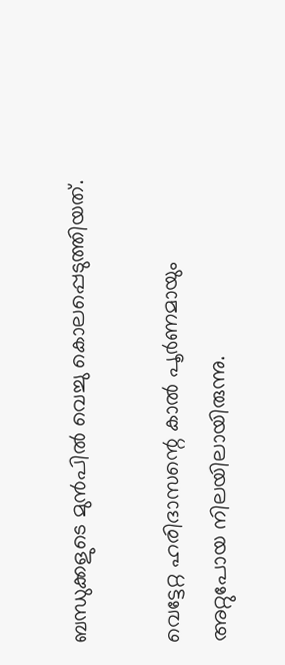ബന്ധുക്കളുടെ മുൻപിൽ വെച്ചു കൊലപ്പെടുത്തിയത്.

വെട്ടേറ്റ ഹരിദാസന്റെ കാൽ പൂർണമായും അറ്റുപോയ നിലയിലായിരുന്നു.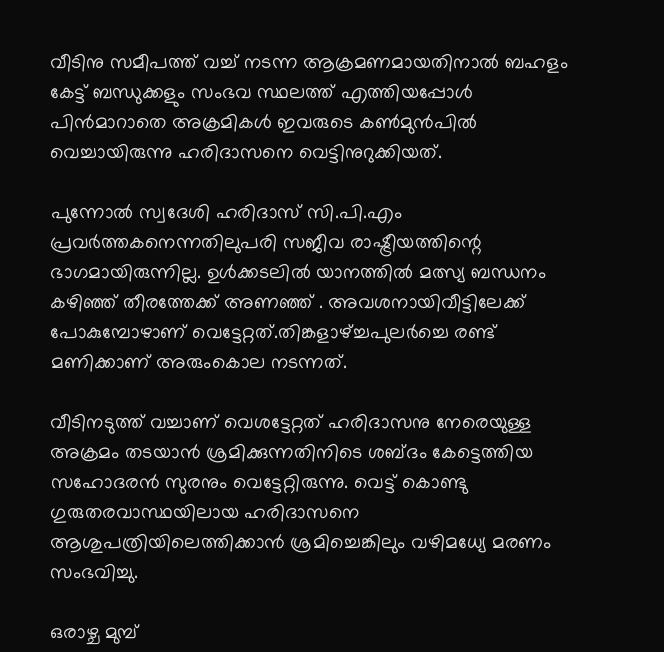വീടിനു സമീപത്ത് വച്ച് നടന്ന ആക്രമണമായതിനാൽ ബഹളം കേട്ട് ബന്ധുക്കളും സംഭവ സ്ഥലത്ത് എത്തിയപ്പോൾ പിൻമാറാതെ അക്രമികൾ ഇവരുടെ കൺമുൻപിൽ വെച്ചായിരുന്നു ഹരിദാസനെ വെട്ടിനുറുക്കിയത്.

പുന്നോൽ സ്വദേശി ഹരിദാസ് സി.പി.എം പ്രവർത്തകനെന്നതിലുപരി സജീവ രാഷ്ട്രീയത്തിന്റെ ഭാഗമായിരുന്നില്ല. ഉൾക്കടലിൽ യാനത്തിൽ മത്സ്യ ബന്ധനം കഴിഞ്ഞ് തീരത്തേക്ക് അണഞ്ഞ് . അവശനായിവീട്ടിലേക്ക് പോകുമ്പോഴാണ് വെട്ടേറ്റത്.തിങ്കളാഴ്ച്ചപുലർച്ചെ രണ്ട് മണിക്കാണ് അരുംകൊല നടന്നത്.

വീടിനടുത്ത് വച്ചാണ് വെശട്ടേറ്റത് ഹരിദാസനു നേരെയുള്ള അക്രമം തടയാൻ ശ്രമിക്കുന്നതിനിടെ ശബ്ദം കേട്ടെത്തിയ സഹോദരൻ സുരനും വെട്ടേറ്റിരുന്നു. വെട്ട് കൊണ്ടു ഗുരുതരവാസ്ഥയിലായ ഹരിദാസനെ ആശുപത്രിയിലെത്തിക്കാൻ ശ്രമിച്ചെങ്കിലും വഴിമധ്യേ മരണം സംഭവിച്ചു.

ഒരാഴ്ച മുമ്പ്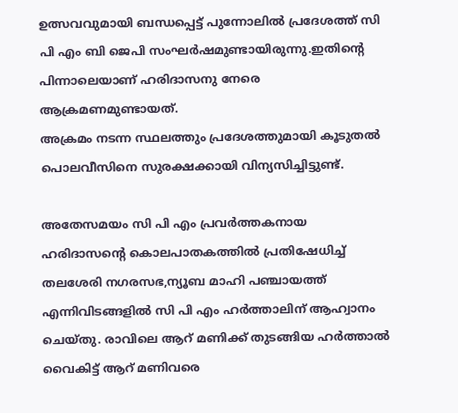ഉത്സവവുമായി ബന്ധപ്പെട്ട് പുന്നോലിൽ പ്രദേശത്ത് സി പി എം ബ‌ി ജെപി സംഘർഷമുണ്ടായിരുന്നു.ഇതിന്റെ പിന്നാലെയാണ് ഹരിദാസനു നേരെ ആക്രമണമുണ്ടായത്.
അക്രമം നടന്ന സ്ഥലത്തും പ്രദേശത്തുമായി കൂടുതൽ പൊലവീസിനെ സുരക്ഷക്കായി വിന്യസിച്ചിട്ടുണ്ട്.

അതേസമയം സി പി എം പ്രവർത്തകനായ ഹരിദാസന്റെ കൊലപാതകത്തിൽ പ്രതിഷേധിച്ച് തലശേരി നഗരസഭ,ന്യൂബ മാഹി പഞ്ചായത്ത് എന്നിവിടങ്ങളിൽ സി പി എം ഹർത്താലിന് ആഹ്വാനം ചെയ്തു. രാവിലെ ആറ് മണിക്ക് തുടങ്ങിയ ഹർത്താൽ വൈകിട്ട് ആറ് മണിവരെ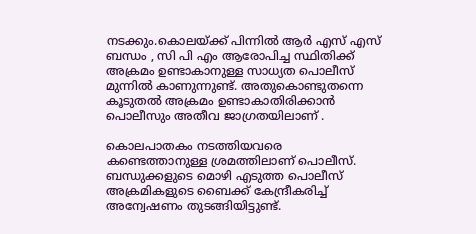നടക്കും.കൊലയ്ക്ക് പിന്നിൽ ആർ എസ് എസ് ബന്ധം , സി പി എം ആരോപിച്ച സ്ഥിതിക്ക് അക്രമം ഉണ്ടാകാനുള്ള സാധ്യത പൊലീസ് മുന്നിൽ കാണുന്നുണ്ട്. അതുകൊണ്ടുതന്നെ കൂടുതൽ അക്രമം ഉണ്ടാകാതിരിക്കാൻ പൊലീസും അതീവ ജാഗ്രതയിലാണ് .

കൊലപാതകം നടത്തിയവരെ കണ്ടെത്താനുള്ള ശ്രമത്തിലാണ് പൊലീസ്. ബന്ധുക്കളുടെ മൊഴി എടുത്ത പൊലീസ് അക്രമികളുടെ ബൈക്ക് കേന്ദ്രീകരിച്ച് അന്വേഷണം തുടങ്ങിയിട്ടുണ്ട്.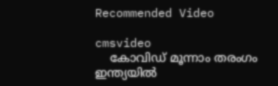Recommended Video

cmsvideo
    കോവിഡ് മൂന്നാം തരംഗം ഇന്ത്യയില്‍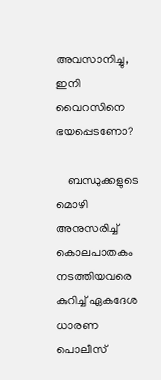അവസാനിച്ചു, ഇനി വൈറസിനെ ഭയപ്പെടണോ?

    ബന്ധുക്കളുടെ മൊഴി അനുസരിച്ച് കൊലപാതകം നടത്തിയവരെ കുറിച്ച് ഏകദേശ ധാരണ പൊലീസ്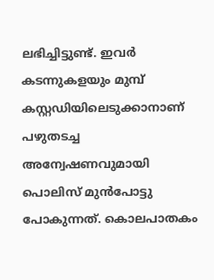ലഭിച്ചിട്ടുണ്ട്. ഇവർ കടന്നുകളയും മുമ്പ് കസ്റ്റഡിയിലെടുക്കാനാണ് പഴുതടച്ച അന്വേഷണവുമായി പൊലിസ് മുൻപോട്ടു പോകുന്നത്. കൊലപാതകം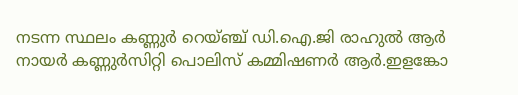നടന്ന സ്ഥലം കണ്ണുർ റെയ്ഞ്ച് ഡി.ഐ.ജി രാഹുൽ ആർ നായർ കണ്ണുർസിറ്റി പൊലിസ് കമ്മിഷണർ ആർ.ഇളങ്കോ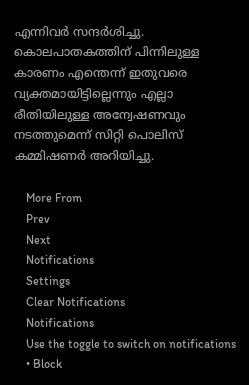എന്നിവർ സന്ദർശിച്ചു. കൊലപാതകത്തിന് പിന്നിലുള്ള കാരണം എന്തെന്ന് ഇതുവരെ വ്യക്തമായിട്ടില്ലെന്നും എല്ലാ രീതിയിലുള്ള അന്വേഷണവും നടത്തുമെന്ന് സിറ്റി പൊലിസ് കമ്മിഷണർ അറിയിച്ചു.

    More From
    Prev
    Next
    Notifications
    Settings
    Clear Notifications
    Notifications
    Use the toggle to switch on notifications
    • Block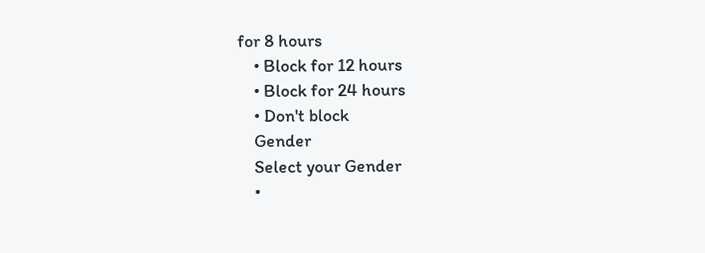for 8 hours
    • Block for 12 hours
    • Block for 24 hours
    • Don't block
    Gender
    Select your Gender
    •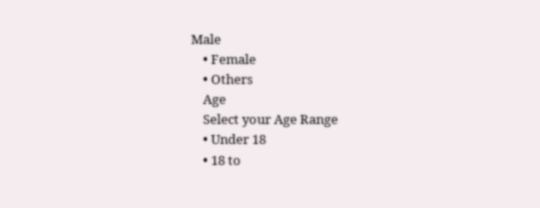Male
    • Female
    • Others
    Age
    Select your Age Range
    • Under 18
    • 18 to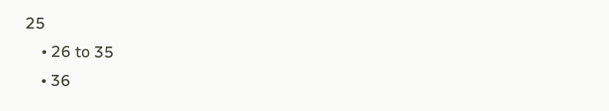25
    • 26 to 35
    • 36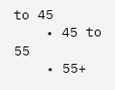to 45
    • 45 to 55
    • 55+